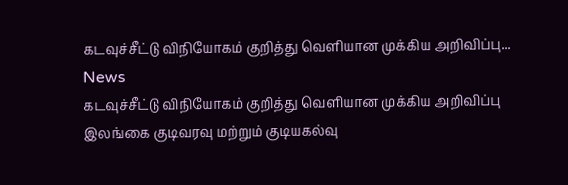கடவுச்சீட்டு விநியோகம் குறித்து வெளியான முக்கிய அறிவிப்பு...
News
கடவுச்சீட்டு விநியோகம் குறித்து வெளியான முக்கிய அறிவிப்பு
இலங்கை குடிவரவு மற்றும் குடியகல்வு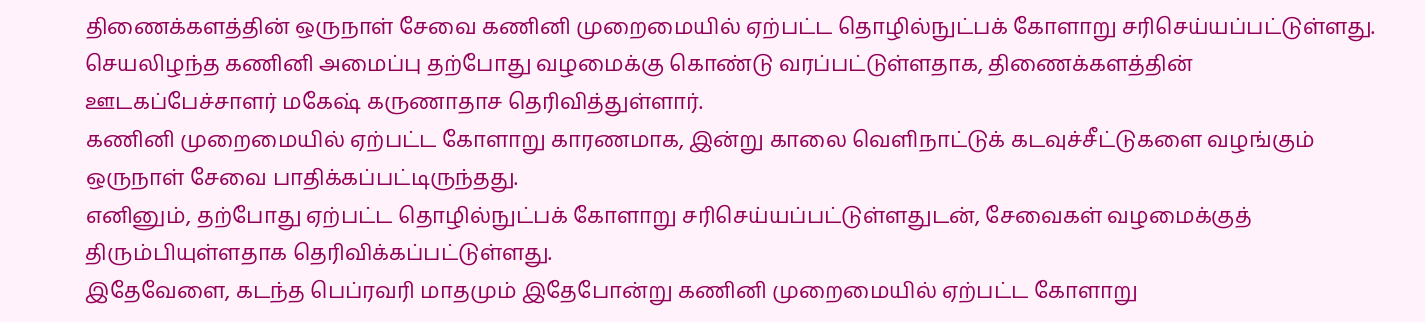திணைக்களத்தின் ஒருநாள் சேவை கணினி முறைமையில் ஏற்பட்ட தொழில்நுட்பக் கோளாறு சரிசெய்யப்பட்டுள்ளது.
செயலிழந்த கணினி அமைப்பு தற்போது வழமைக்கு கொண்டு வரப்பட்டுள்ளதாக, திணைக்களத்தின் ஊடகப்பேச்சாளர் மகேஷ் கருணாதாச தெரிவித்துள்ளார்.
கணினி முறைமையில் ஏற்பட்ட கோளாறு காரணமாக, இன்று காலை வெளிநாட்டுக் கடவுச்சீட்டுகளை வழங்கும் ஒருநாள் சேவை பாதிக்கப்பட்டிருந்தது.
எனினும், தற்போது ஏற்பட்ட தொழில்நுட்பக் கோளாறு சரிசெய்யப்பட்டுள்ளதுடன், சேவைகள் வழமைக்குத் திரும்பியுள்ளதாக தெரிவிக்கப்பட்டுள்ளது.
இதேவேளை, கடந்த பெப்ரவரி மாதமும் இதேபோன்று கணினி முறைமையில் ஏற்பட்ட கோளாறு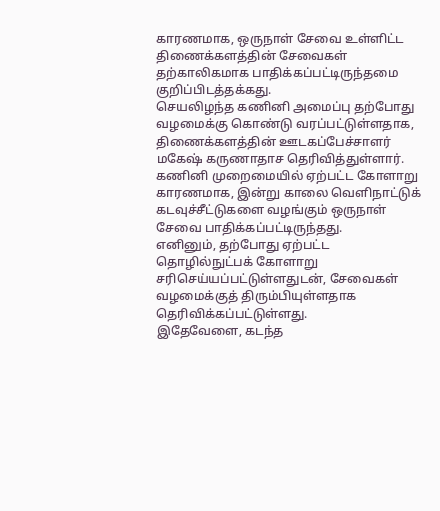காரணமாக, ஒருநாள் சேவை உள்ளிட்ட திணைக்களத்தின் சேவைகள் தற்காலிகமாக பாதிக்கப்பட்டிருந்தமை குறிப்பிடத்தக்கது.
செயலிழந்த கணினி அமைப்பு தற்போது வழமைக்கு கொண்டு வரப்பட்டுள்ளதாக, திணைக்களத்தின் ஊடகப்பேச்சாளர் மகேஷ் கருணாதாச தெரிவித்துள்ளார்.
கணினி முறைமையில் ஏற்பட்ட கோளாறு காரணமாக, இன்று காலை வெளிநாட்டுக் கடவுச்சீட்டுகளை வழங்கும் ஒருநாள் சேவை பாதிக்கப்பட்டிருந்தது.
எனினும், தற்போது ஏற்பட்ட தொழில்நுட்பக் கோளாறு சரிசெய்யப்பட்டுள்ளதுடன், சேவைகள் வழமைக்குத் திரும்பியுள்ளதாக தெரிவிக்கப்பட்டுள்ளது.
இதேவேளை, கடந்த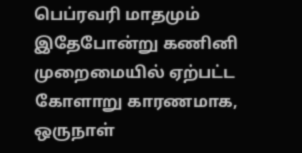பெப்ரவரி மாதமும் இதேபோன்று கணினி முறைமையில் ஏற்பட்ட கோளாறு காரணமாக, ஒருநாள்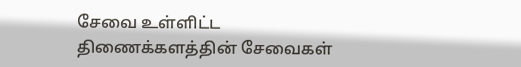சேவை உள்ளிட்ட திணைக்களத்தின் சேவைகள்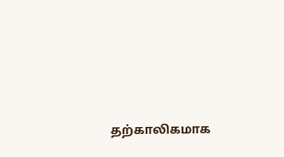தற்காலிகமாக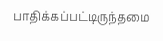பாதிக்கப்பட்டிருந்தமை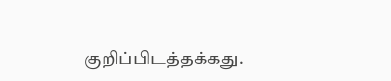குறிப்பிடத்தக்கது.